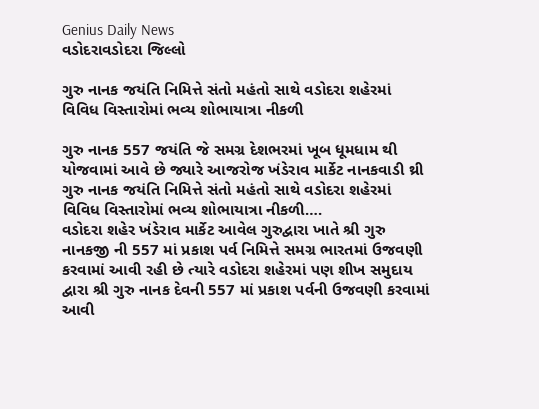Genius Daily News
વડોદરાવડોદરા જિલ્લો

ગુરુ નાનક જયંતિ નિમિત્તે સંતો મહંતો સાથે વડોદરા શહેરમાં વિવિધ વિસ્તારોમાં ભવ્ય શોભાયાત્રા નીકળી

ગુરુ નાનક 557 જયંતિ જે સમગ્ર દેશભરમાં ખૂબ ધૂમધામ થી યોજવામાં આવે છે જ્યારે આજરોજ ખંડેરાવ માર્કેટ નાનકવાડી થ્રી ગુરુ નાનક જયંતિ નિમિત્તે સંતો મહંતો સાથે વડોદરા શહેરમાં વિવિધ વિસ્તારોમાં ભવ્ય શોભાયાત્રા નીકળી….
વડોદરા શહેર ખંડેરાવ માર્કેટ આવેલ ગુરુદ્વારા ખાતે શ્રી ગુરુ નાનકજી ની 557 માં પ્રકાશ પર્વ નિમિત્તે સમગ્ર ભારતમાં ઉજવણી કરવામાં આવી રહી છે ત્યારે વડોદરા શહેરમાં પણ શીખ સમુદાય દ્વારા શ્રી ગુરુ નાનક દેવની 557 માં પ્રકાશ પર્વની ઉજવણી કરવામાં આવી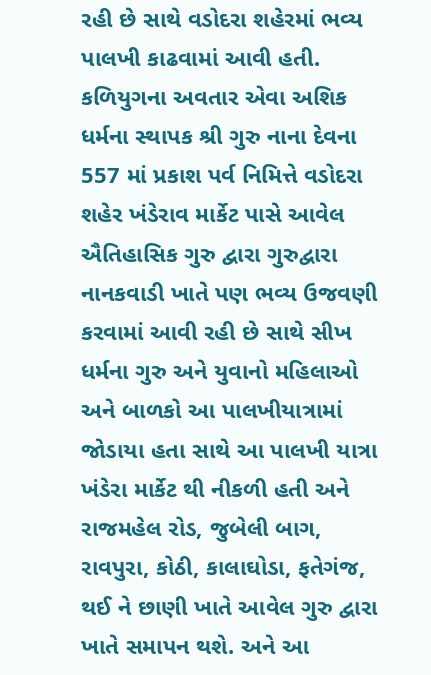રહી છે સાથે વડોદરા શહેરમાં ભવ્ય પાલખી કાઢવામાં આવી હતી. કળિયુગના અવતાર એવા અશિક ધર્મના સ્થાપક શ્રી ગુરુ નાના દેવના 557 માં પ્રકાશ પર્વ નિમિત્તે વડોદરા શહેર ખંડેરાવ માર્કેટ પાસે આવેલ ઐતિહાસિક ગુરુ દ્વારા ગુરુદ્વારા નાનકવાડી ખાતે પણ ભવ્ય ઉજવણી કરવામાં આવી રહી છે સાથે સીખ ધર્મના ગુરુ અને યુવાનો મહિલાઓ અને બાળકો આ પાલખીયાત્રામાં જોડાયા હતા સાથે આ પાલખી યાત્રા ખંડેરા માર્કેટ થી નીકળી હતી અને રાજમહેલ રોડ, જુબેલી બાગ, રાવપુરા, કોઠી, કાલાઘોડા, ફતેગંજ, થઈ ને છાણી ખાતે આવેલ ગુરુ દ્વારા ખાતે સમાપન થશે. અને આ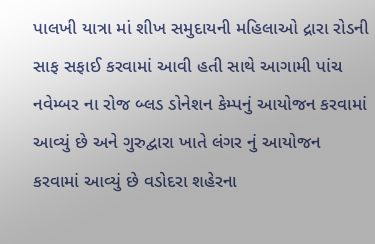પાલખી યાત્રા માં શીખ સમુદાયની મહિલાઓ દ્રારા રોડની સાફ સફાઈ કરવામાં આવી હતી સાથે આગામી પાંચ નવેમ્બર ના રોજ બ્લડ ડોનેશન કેમ્પનું આયોજન કરવામાં આવ્યું છે અને ગુરુદ્વારા ખાતે લંગર નું આયોજન કરવામાં આવ્યું છે વડોદરા શહેરના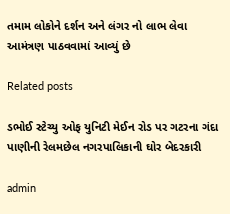તમામ લોકોને દર્શન અને લંગર નો લાભ લેવા આમંત્રણ પાઠવવામાં આવ્યું છે

Related posts

ડભોઈ સ્ટેચ્યુ ઓફ યુનિટી મેઈન રોડ પર ગટરના ગંદા પાણીની રેલમછેલ નગરપાલિકાની ઘોર બેદરકારી

admin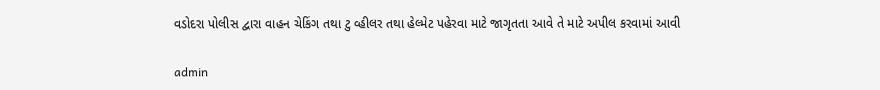વડોદરા પોલીસ દ્વારા વાહન ચેકિંગ તથા ટુ વ્હીલર તથા હેલ્મેટ પહેરવા માટે જાગૃતતા આવે તે માટે અપીલ કરવામાં આવી

admin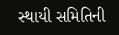સ્થાયી સમિતિની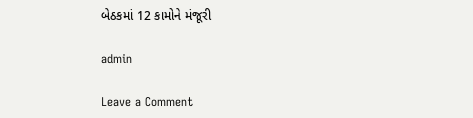બેઠકમાં 12 કામોને મંજૂરી

admin

Leave a Comment